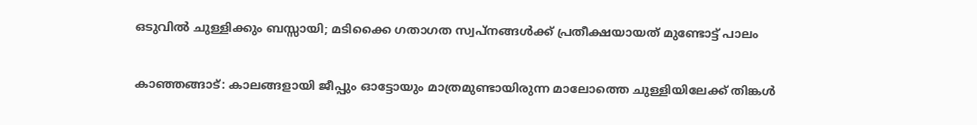ഒടുവില്‍ ചുള്ളിക്കും ബസ്സായി; മടിക്കൈ ഗതാഗത സ്വപ്നങ്ങള്‍ക്ക് പ്രതീക്ഷയായത് മുണ്ടോട്ട് പാലം

കാഞ്ഞങ്ങാട്: കാലങ്ങളായി ജീപ്പും ഓട്ടോയും മാത്രമുണ്ടായിരുന്ന മാലോത്തെ ചുള്ളിയിലേക്ക് തിങ്കള്‍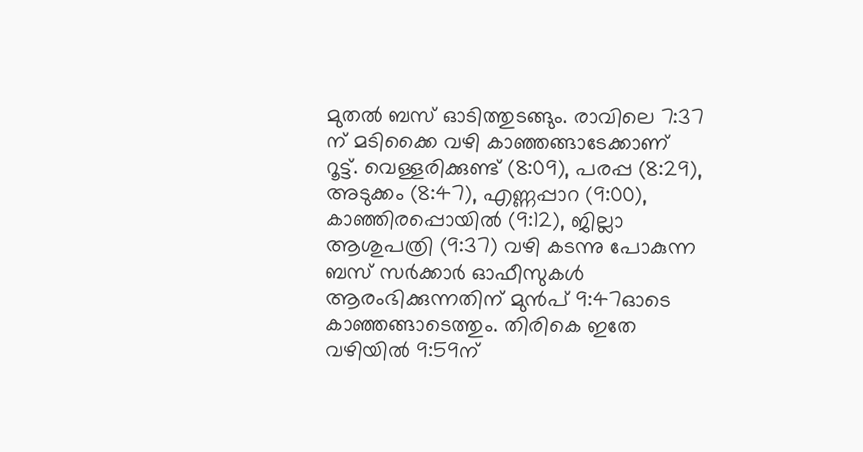മുതല്‍ ബസ് ഓടിത്തുടങ്ങും. രാവിലെ 7:37 ന് മടിക്കൈ വഴി കാഞ്ഞങ്ങാടേക്കാണ് റൂട്ട്. വെള്ളരിക്കുണ്ട് (8:09), പരപ്പ (8:29), അടുക്കം (8:47), എണ്ണപ്പാറ (9:00), കാഞ്ഞിരപ്പൊയില്‍ (9:12), ജില്ലാ ആശുപത്രി (9:37) വഴി കടന്നു പോകുന്ന ബസ് സര്‍ക്കാര്‍ ഓഫീസുകള്‍ ആരംഭിക്കുന്നതിന് മുന്‍പ് 9:47ഓടെ കാഞ്ഞങ്ങാടെത്തും. തിരികെ ഇതേ വഴിയില്‍ 9:59ന്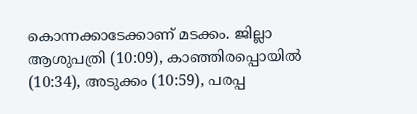കൊന്നക്കാടേക്കാണ് മടക്കം. ജില്ലാ ആശുപത്രി (10:09), കാഞ്ഞിരപ്പൊയില്‍ (10:34), അടുക്കം (10:59), പരപ്പ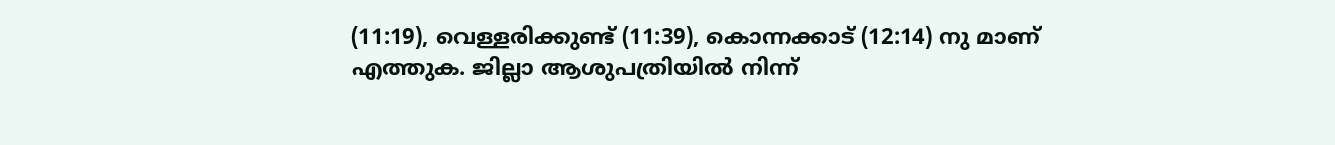(11:19), വെള്ളരിക്കുണ്ട് (11:39), കൊന്നക്കാട് (12:14) നു മാണ് എത്തുക. ജില്ലാ ആശുപത്രിയില്‍ നിന്ന്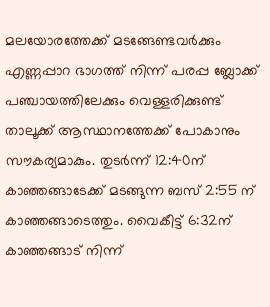മലയോരത്തേക്ക് മടങ്ങേണ്ടവര്‍ക്കും എണ്ണപ്പാറ ഭാഗത്ത് നിന്ന് പരപ്പ ബ്ലോക്ക് പഞ്ചായത്തിലേക്കും വെള്ളരിക്കുണ്ട് താലൂക്ക് ആസ്ഥാനത്തേക്ക് പോകാനും സൗകര്യമാകും. തുടര്‍ന്ന് 12:40ന് കാഞ്ഞങ്ങാടേക്ക് മടങ്ങുന്ന ബസ് 2:55 ന് കാഞ്ഞങ്ങാടെത്തും. വൈകീട്ട് 6:32ന് കാഞ്ഞങ്ങാട് നിന്ന്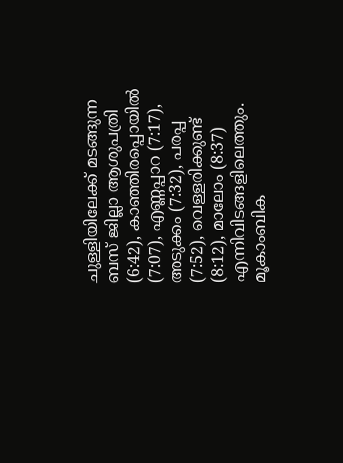ചുള്ളിയിലേക്ക് മടങ്ങുന്ന ബസ് ജില്ലാ ആശുപത്രി (6:42), കാഞ്ഞിരപ്പൊയില്‍ (7:07), എണ്ണപ്പാറ (7:17), അടുക്കം (7:32), പരപ്പ (7:52), വെള്ളരിക്കുണ്ട് (8:12), മാലോം (8:37) എന്നിവിടങ്ങളിലെത്തും. മൂകാംബിക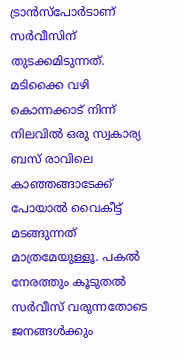ട്രാന്‍സ്‌പോര്‍ടാണ് സര്‍വീസിന് തുടക്കമിടുന്നത്. മടിക്കൈ വഴി കൊന്നക്കാട് നിന്ന് നിലവില്‍ ഒരു സ്വകാര്യ ബസ് രാവിലെ കാഞ്ഞങ്ങാടേക്ക് പോയാല്‍ വൈകീട്ട് മടങ്ങുന്നത് മാത്രമേയുള്ളൂ. പകല്‍ നേരത്തും കൂടുതല്‍ സര്‍വീസ് വരുന്നതോടെ ജനങ്ങള്‍ക്കും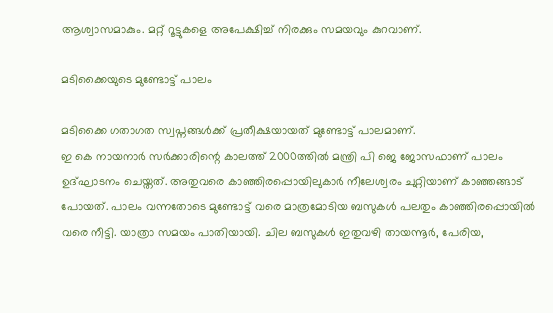ആശ്വാസമാകും. മറ്റ് റൂട്ടുകളെ അപേക്ഷിച്ച് നിരക്കും സമയവും കുറവാണ്.

മടിക്കൈയുടെ മുണ്ടോട്ട് പാലം

മടിക്കൈ ഗതാഗത സ്വപ്നങ്ങള്‍ക്ക് പ്രതീക്ഷയായത് മുണ്ടോട്ട് പാലമാണ്.
ഇ കെ നായനാര്‍ സര്‍ക്കാരിന്റെ കാലത്ത് 2000ത്തില്‍ മന്ത്രി പി ജെ ജോസഫാണ് പാലം ഉദ്ഘാടനം ചെയ്തത്. അതുവരെ കാഞ്ഞിരപ്പൊയിലുകാര്‍ നീലേശ്വരം ചുറ്റിയാണ് കാഞ്ഞങ്ങാട് പോയത്. പാലം വന്നതോടെ മുണ്ടോട്ട് വരെ മാത്രമോടിയ ബസുകള്‍ പലതും കാഞ്ഞിരപ്പൊയില്‍ വരെ നീട്ടി. യാത്രാ സമയം പാതിയായി. ചില ബസുകള്‍ ഇതുവഴി തായന്നൂര്‍, പേരിയ,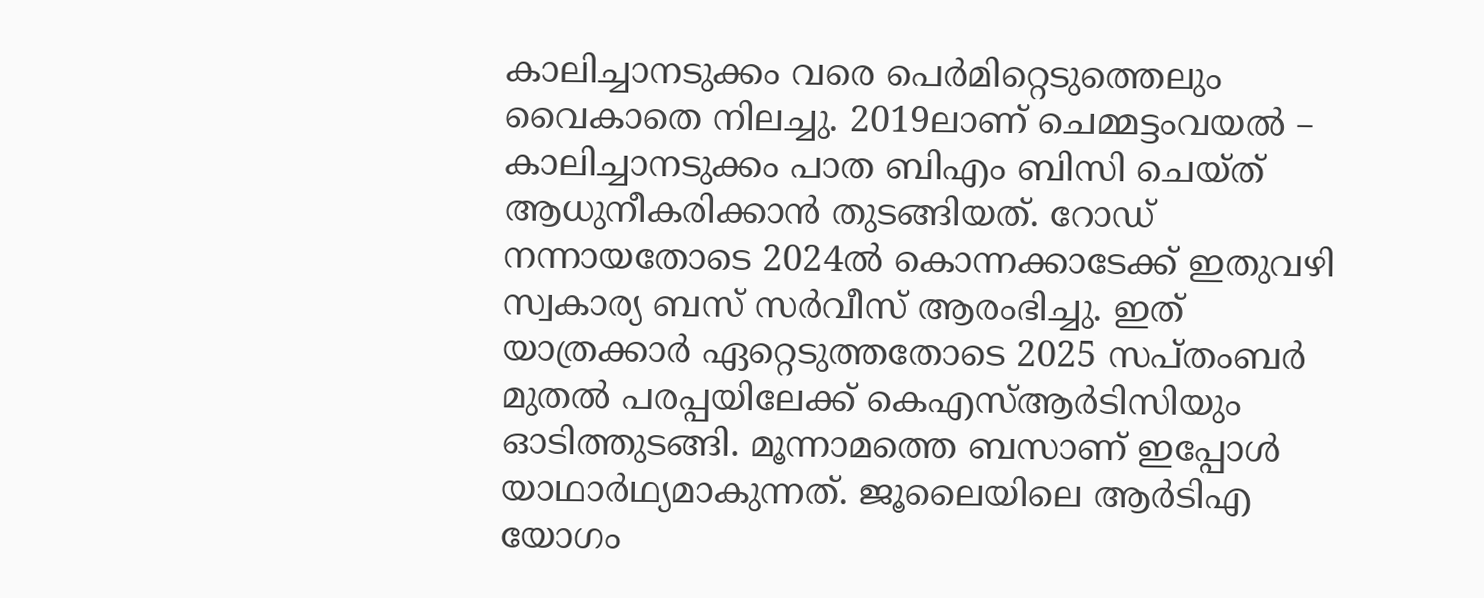കാലിച്ചാനടുക്കം വരെ പെര്‍മിറ്റെടുത്തെലും വൈകാതെ നിലച്ചു. 2019ലാണ് ചെമ്മട്ടംവയല്‍ – കാലിച്ചാനടുക്കം പാത ബിഎം ബിസി ചെയ്ത് ആധുനീകരിക്കാന്‍ തുടങ്ങിയത്. റോഡ് നന്നായതോടെ 2024ല്‍ കൊന്നക്കാടേക്ക് ഇതുവഴി സ്വകാര്യ ബസ് സര്‍വീസ് ആരംഭിച്ചു. ഇത് യാത്രക്കാര്‍ ഏറ്റെടുത്തതോടെ 2025 സപ്തംബര്‍ മുതല്‍ പരപ്പയിലേക്ക് കെഎസ്ആര്‍ടിസിയും ഓടിത്തുടങ്ങി. മൂന്നാമത്തെ ബസാണ് ഇപ്പോള്‍ യാഥാര്‍ഥ്യമാകുന്നത്. ജൂലൈയിലെ ആര്‍ടിഎ യോഗം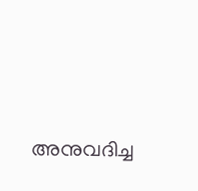അനുവദിച്ച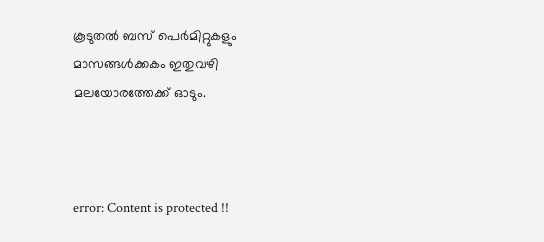കൂടുതല്‍ ബസ് പെര്‍മിറ്റുകളും മാസങ്ങള്‍ക്കകം ഇതുവഴി മലയോരത്തേക്ക് ഓടും.



error: Content is protected !!